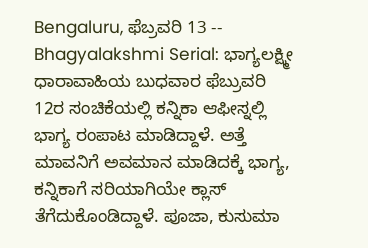Bengaluru, ಫೆಬ್ರವರಿ 13 -- Bhagyalakshmi Serial: ಭಾಗ್ಯಲಕ್ಷ್ಮೀ ಧಾರಾವಾಹಿಯ ಬುಧವಾರ ಫೆಬ್ರುವರಿ 12ರ ಸಂಚಿಕೆಯಲ್ಲಿ ಕನ್ನಿಕಾ ಆಫೀಸ್ನಲ್ಲಿ ಭಾಗ್ಯ ರಂಪಾಟ ಮಾಡಿದ್ದಾಳೆ. ಅತ್ತೆ ಮಾವನಿಗೆ ಅವಮಾನ ಮಾಡಿದಕ್ಕೆ ಭಾಗ್ಯ, ಕನ್ನಿಕಾಗೆ ಸರಿಯಾಗಿಯೇ ಕ್ಲಾಸ್ ತೆಗೆದುಕೊಂಡಿದ್ದಾಳೆ. ಪೂಜಾ, ಕುಸುಮಾ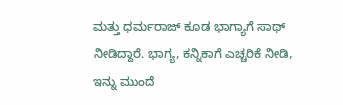ಮತ್ತು ಧರ್ಮರಾಜ್ ಕೂಡ ಭಾಗ್ಯಾಗೆ ಸಾಥ್ ನೀಡಿದ್ದಾರೆ. ಭಾಗ್ಯ, ಕನ್ನಿಕಾಗೆ ಎಚ್ಚರಿಕೆ ನೀಡಿ, ಇನ್ನು ಮುಂದೆ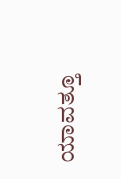ಯಾವತ್ತೂ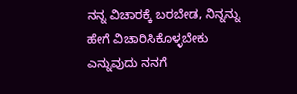ನನ್ನ ವಿಚಾರಕ್ಕೆ ಬರಬೇಡ, ನಿನ್ನನ್ನು ಹೇಗೆ ವಿಚಾರಿಸಿಕೊಳ್ಳಬೇಕು ಎನ್ನುವುದು ನನಗೆ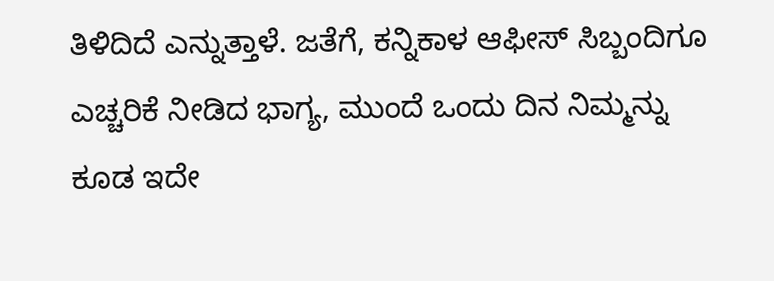ತಿಳಿದಿದೆ ಎನ್ನುತ್ತಾಳೆ. ಜತೆಗೆ, ಕನ್ನಿಕಾಳ ಆಫೀಸ್ ಸಿಬ್ಬಂದಿಗೂ ಎಚ್ಚರಿಕೆ ನೀಡಿದ ಭಾಗ್ಯ, ಮುಂದೆ ಒಂದು ದಿನ ನಿಮ್ಮನ್ನು ಕೂಡ ಇದೇ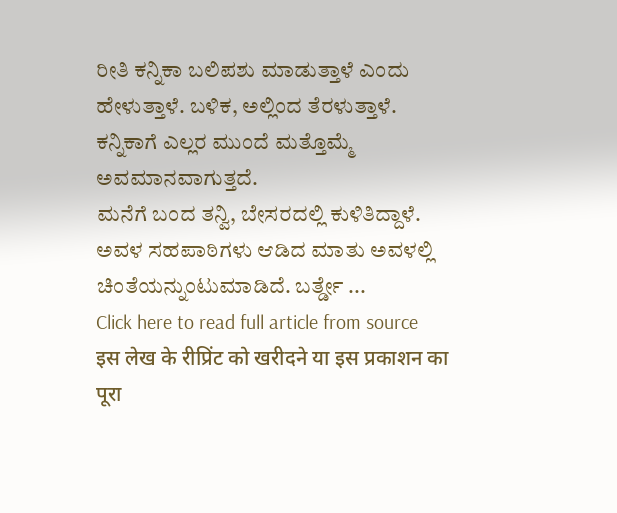ರೀತಿ ಕನ್ನಿಕಾ ಬಲಿಪಶು ಮಾಡುತ್ತಾಳೆ ಎಂದು ಹೇಳುತ್ತಾಳೆ. ಬಳಿಕ, ಅಲ್ಲಿಂದ ತೆರಳುತ್ತಾಳೆ. ಕನ್ನಿಕಾಗೆ ಎಲ್ಲರ ಮುಂದೆ ಮತ್ತೊಮ್ಮೆ ಅವಮಾನವಾಗುತ್ತದೆ.
ಮನೆಗೆ ಬಂದ ತನ್ವಿ, ಬೇಸರದಲ್ಲಿ ಕುಳಿತಿದ್ದಾಳೆ. ಅವಳ ಸಹಪಾಠಿಗಳು ಆಡಿದ ಮಾತು ಅವಳಲ್ಲಿ ಚಿಂತೆಯನ್ನುಂಟುಮಾಡಿದೆ. ಬರ್ತ್ಡೇ ...
Click here to read full article from source
इस लेख के रीप्रिंट को खरीदने या इस प्रकाशन का पूरा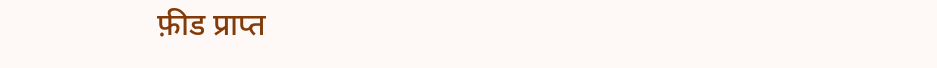फ़ीड प्राप्त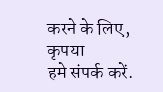करने के लिए, कृपया
हमे संपर्क करें.